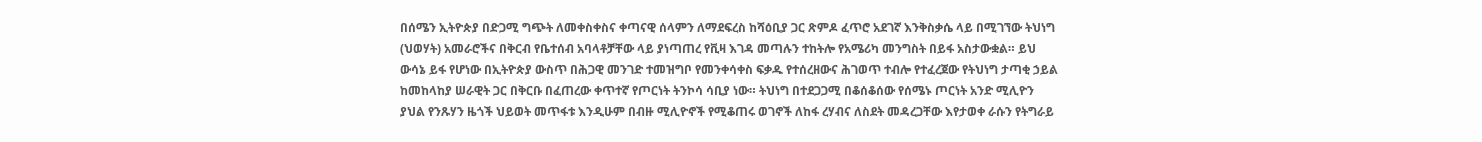በሰሜን ኢትዮጵያ በድጋሚ ግጭት ለመቀስቀስና ቀጣናዊ ሰላምን ለማደፍረስ ከሻዕቢያ ጋር ጽምዶ ፈጥሮ አደገኛ እንቅስቃሴ ላይ በሚገኘው ትህነግ (ህወሃት) አመራሮችና በቅርብ የቤተሰብ አባላቶቻቸው ላይ ያነጣጠረ የቪዛ እገዳ መጣሉን ተከትሎ የአሜሪካ መንግስት በይፋ አስታውቋል። ይህ ውሳኔ ይፋ የሆነው በኢትዮጵያ ውስጥ በሕጋዊ መንገድ ተመዝግቦ የመንቀሳቀስ ፍቃዱ የተሰረዘውና ሕገወጥ ተብሎ የተፈረጀው የትህነግ ታጣቂ ኃይል ከመከላከያ ሠራዊት ጋር በቅርቡ በፈጠረው ቀጥተኛ የጦርነት ትንኮሳ ሳቢያ ነው። ትህነግ በተደጋጋሚ በቆሰቆሰው የሰሜኑ ጦርነት አንድ ሚሊዮን ያህል የንጹሃን ዜጎች ህይወት መጥፋቱ እንዲሁም በብዙ ሚሊዮኖች የሚቆጠሩ ወገኖች ለከፋ ረሃብና ለስደት መዳረጋቸው እየታወቀ ራሱን የትግራይ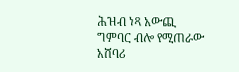ሕዝብ ነጻ አውጪ ግምባር ብሎ የሚጠራው አሸባሪ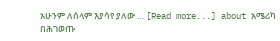አሁንም ለሰላም እያሳየ ያለው … [Read more...] about አሜሪካ በሕገወጡ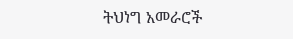ትህነግ አመራሮች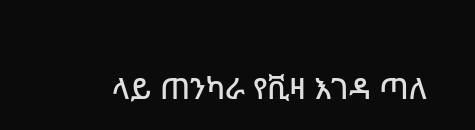ላይ ጠንካራ የቪዛ እገዳ ጣለ